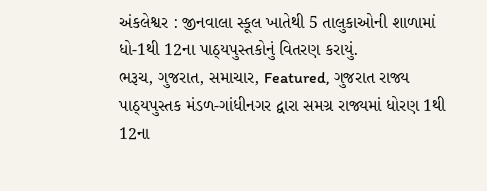અંકલેશ્વર : જીનવાલા સ્કૂલ ખાતેથી 5 તાલુકાઓની શાળામાં ધો-1થી 12ના પાઠ્યપુસ્તકોનું વિતરણ કરાયું.
ભરૂચ, ગુજરાત, સમાચાર, Featured, ગુજરાત રાજ્ય પાઠ્યપુસ્તક મંડળ-ગાંધીનગર દ્વારા સમગ્ર રાજ્યમાં ધોરણ 1થી 12ના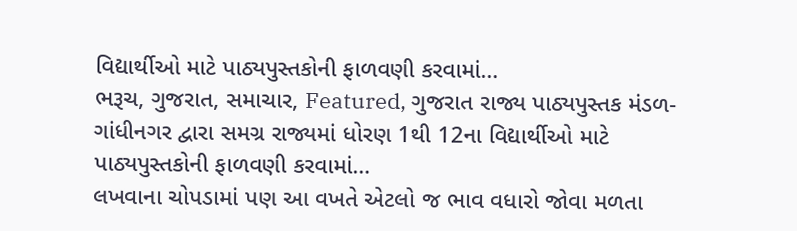વિદ્યાર્થીઓ માટે પાઠ્યપુસ્તકોની ફાળવણી કરવામાં…
ભરૂચ, ગુજરાત, સમાચાર, Featured, ગુજરાત રાજ્ય પાઠ્યપુસ્તક મંડળ-ગાંધીનગર દ્વારા સમગ્ર રાજ્યમાં ધોરણ 1થી 12ના વિદ્યાર્થીઓ માટે પાઠ્યપુસ્તકોની ફાળવણી કરવામાં…
લખવાના ચોપડામાં પણ આ વખતે એટલો જ ભાવ વધારો જોવા મળતા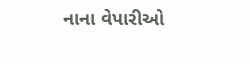નાના વેપારીઓ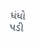ધંધો પડી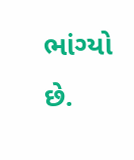ભાંગ્યો છે.